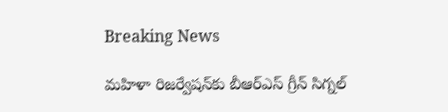Breaking News

మహిళా రిజర్వేషన్‌కు బీఆర్‌ఎస్ గ్రీన్ సిగ్నల్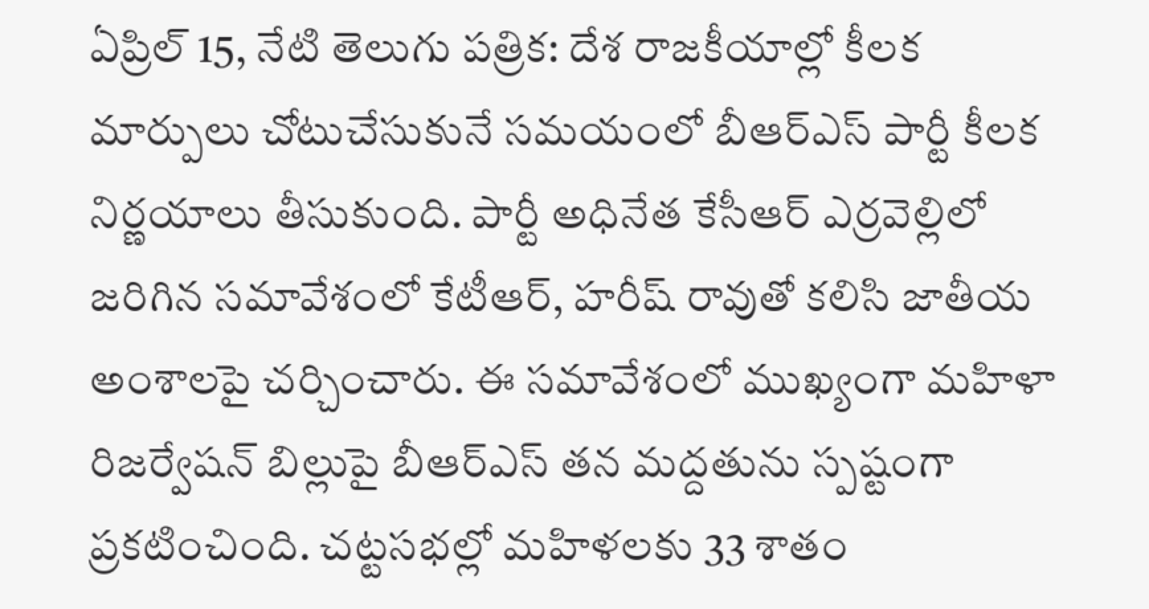ఏప్రిల్ 15, నేటి తెలుగు పత్రిక: దేశ రాజకీయాల్లో కీలక మార్పులు చోటుచేసుకునే సమయంలో బీఆర్‌ఎస్ పార్టీ కీలక నిర్ణయాలు తీసుకుంది. పార్టీ అధినేత కేసీఆర్ ఎర్రవెల్లిలో జరిగిన సమావేశంలో కేటీఆర్, హరీష్ రావుతో కలిసి జాతీయ అంశాలపై చర్చించారు. ఈ సమావేశంలో ముఖ్యంగా మహిళా రిజర్వేషన్ బిల్లుపై బీఆర్‌ఎస్ తన మద్దతును స్పష్టంగా ప్రకటించింది. చట్టసభల్లో మహిళలకు 33 శాతం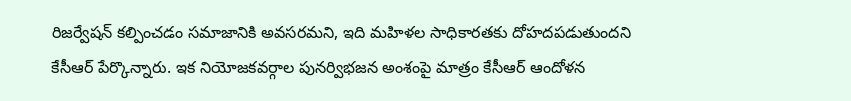రిజర్వేషన్ కల్పించడం సమాజానికి అవసరమని, ఇది మహిళల సాధికారతకు దోహదపడుతుందని కేసీఆర్ పేర్కొన్నారు. ఇక నియోజకవర్గాల పునర్విభజన అంశంపై మాత్రం కేసీఆర్ ఆందోళన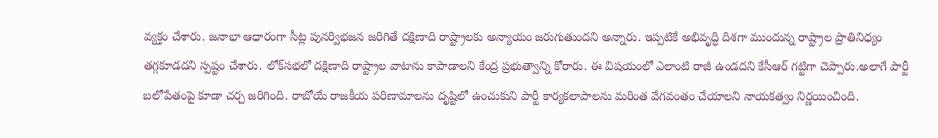వ్యక్తం చేశారు. జనాభా ఆధారంగా సీట్ల పునర్విభజన జరిగితే దక్షిణాది రాష్ట్రాలకు అన్యాయం జరుగుతుందని అన్నారు. ఇప్పటికే అభివృద్ధి దిశగా ముందున్న రాష్ట్రాల ప్రాతినిధ్యం తగ్గకూడదని స్పష్టం చేశారు. లోక్‌సభలో దక్షిణాది రాష్ట్రాల వాటాను కాపాడాలని కేంద్ర ప్రభుత్వాన్ని కోరారు. ఈ విషయంలో ఎలాంటి రాజీ ఉండదని కేసీఆర్ గట్టిగా చెప్పారు.అలాగే పార్టీ బలోపేతంపై కూడా చర్చ జరిగింది. రాబోయే రాజకీయ పరిణామాలను దృష్టిలో ఉంచుకుని పార్టీ కార్యకలాపాలను మరింత వేగవంతం చేయాలని నాయకత్వం నిర్ణయించింది.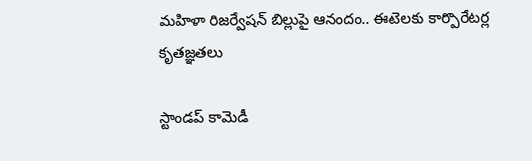మహిళా రిజర్వేషన్ బిల్లుపై ఆనందం.. ఈటెలకు కార్పొరేటర్ల కృతజ్ఞతలు

స్టాండప్ కామెడీ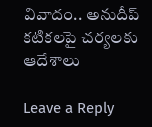వివాదం.. అనుదీప్ కటికలపై చర్యలకు ఆదేశాలు

Leave a Reply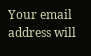Your email address will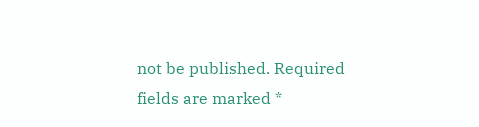not be published. Required fields are marked *